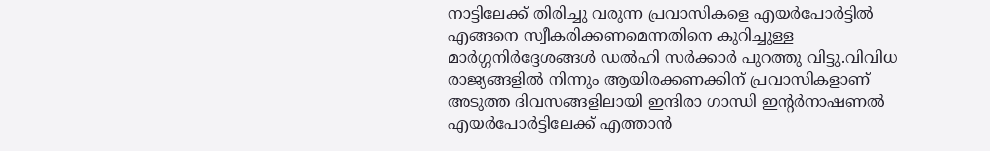നാട്ടിലേക്ക് തിരിച്ചു വരുന്ന പ്രവാസികളെ എയർപോർട്ടിൽ എങ്ങനെ സ്വീകരിക്കണമെന്നതിനെ കുറിച്ചുള്ള മാർഗ്ഗനിർദ്ദേശങ്ങൾ ഡൽഹി സർക്കാർ പുറത്തു വിട്ടു.വിവിധ രാജ്യങ്ങളിൽ നിന്നും ആയിരക്കണക്കിന് പ്രവാസികളാണ് അടുത്ത ദിവസങ്ങളിലായി ഇന്ദിരാ ഗാന്ധി ഇന്റർനാഷണൽ എയർപോർട്ടിലേക്ക് എത്താൻ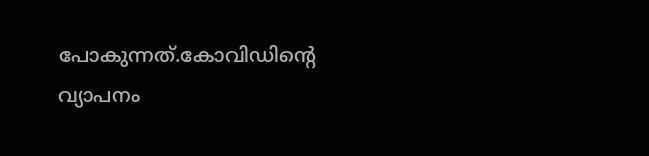പോകുന്നത്.കോവിഡിന്റെ വ്യാപനം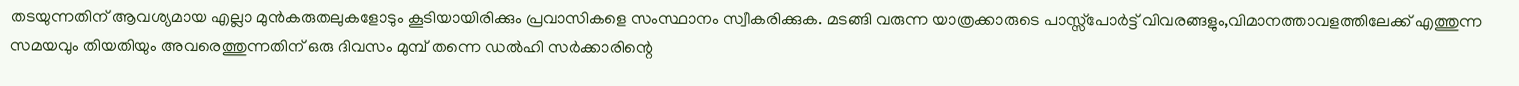തടയുന്നതിന് ആവശ്യമായ എല്ലാ മുൻകരുതലുകളോടും കൂടിയായിരിക്കും പ്രവാസികളെ സംസ്ഥാനം സ്വീകരിക്കുക. മടങ്ങി വരുന്ന യാത്രക്കാരുടെ പാസ്സ്പോർട്ട് വിവരങ്ങളും,വിമാനത്താവളത്തിലേക്ക് എത്തുന്ന സമയവും തിയതിയും അവരെത്തുന്നതിന് ഒരു ദിവസം മുമ്പ് തന്നെ ഡൽഹി സർക്കാരിന്റെ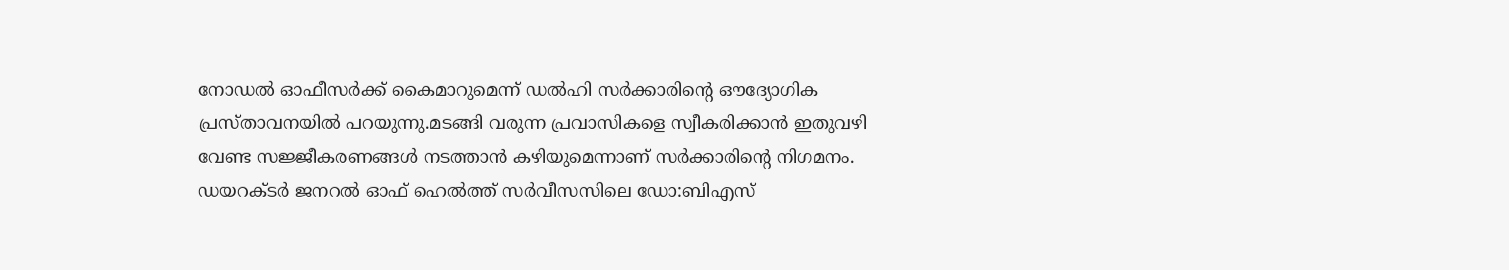നോഡൽ ഓഫീസർക്ക് കൈമാറുമെന്ന് ഡൽഹി സർക്കാരിന്റെ ഔദ്യോഗിക പ്രസ്താവനയിൽ പറയുന്നു.മടങ്ങി വരുന്ന പ്രവാസികളെ സ്വീകരിക്കാൻ ഇതുവഴി വേണ്ട സജ്ജീകരണങ്ങൾ നടത്താൻ കഴിയുമെന്നാണ് സർക്കാരിന്റെ നിഗമനം.
ഡയറക്ടർ ജനറൽ ഓഫ് ഹെൽത്ത് സർവീസസിലെ ഡോ:ബിഎസ്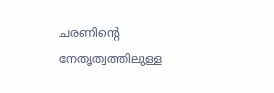ചരണിന്റെ നേതൃത്വത്തിലുള്ള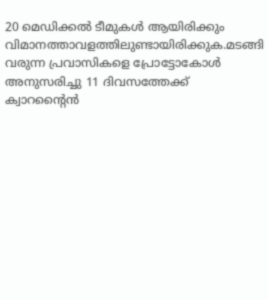20 മെഡിക്കൽ ടീമുകൾ ആയിരിക്കും വിമാനത്താവളത്തിലുണ്ടായിരിക്കുക.മടങ്ങി വരുന്ന പ്രവാസികളെ പ്രോട്ടോകോൾ അനുസരിച്ചു 11 ദിവസത്തേക്ക് ക്വാറന്റൈൻ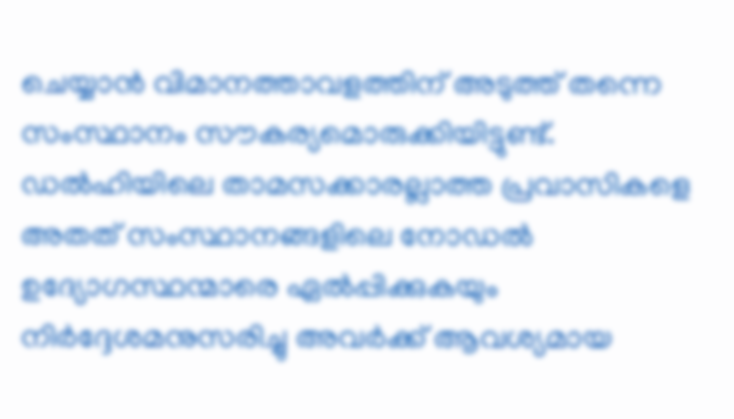ചെയ്യാൻ വിമാനത്താവളത്തിന് അടുത്ത് തന്നെ സംസ്ഥാനം സൗകര്യമൊരുക്കിയിട്ടുണ്ട്. ഡൽഹിയിലെ താമസക്കാരല്ലാത്ത പ്രവാസികളെ അതത് സംസ്ഥാനങ്ങളിലെ നോഡൽ ഉദ്യോഗസ്ഥന്മാരെ ഏൽപ്പിക്കുകയും നിർദ്ദേശമനുസരിച്ചു അവർക്ക് ആവശ്യമായ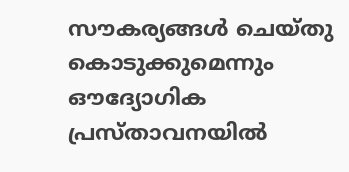സൗകര്യങ്ങൾ ചെയ്തു കൊടുക്കുമെന്നും ഔദ്യോഗിക പ്രസ്താവനയിൽ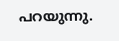പറയുന്നു.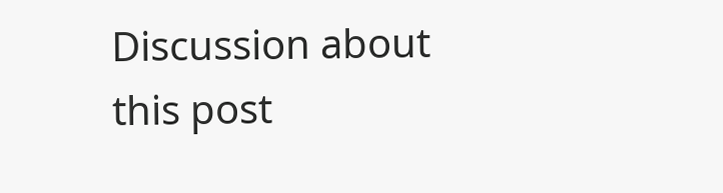Discussion about this post